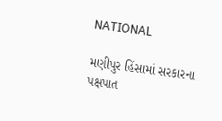NATIONAL

મણીપુર હિંસામાં સરકારના પક્ષપાત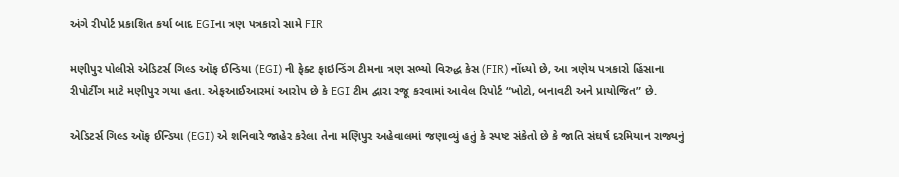અંગે રીપોર્ટ પ્રકાશિત કર્યા બાદ EGIના ત્રણ પત્રકારો સામે FIR

મણીપુર પોલીસે એડિટર્સ ગિલ્ડ ઑફ ઈન્ડિયા (EGI) ની ફેક્ટ ફાઇન્ડિંગ ટીમના ત્રણ સભ્યો વિરુદ્ધ કેસ (FIR) નોંધ્યો છે, આ ત્રણેય પત્રકારો હિંસાના રીપોર્ટીંગ માટે મણીપુર ગયા હતા. એફઆઈઆરમાં આરોપ છે કે EGI ટીમ દ્વારા રજૂ કરવામાં આવેલ રિપોર્ટ “ખોટો, બનાવટી અને પ્રાયોજિત” છે.

એડિટર્સ ગિલ્ડ ઑફ ઈન્ડિયા (EGI) એ શનિવારે જાહેર કરેલા તેના મણિપુર અહેવાલમાં જણાવ્યું હતું કે સ્પષ્ટ સંકેતો છે કે જાતિ સંઘર્ષ દરમિયાન રાજ્યનું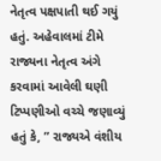નેતૃત્વ પક્ષપાતી થઈ ગયું હતું. અહેવાલમાં ટીમે રાજ્યના નેતૃત્વ અંગે કરવામાં આવેલી ઘણી ટિપ્પણીઓ વચ્ચે જણાવ્યું હતું કે, ” રાજ્યએ વંશીય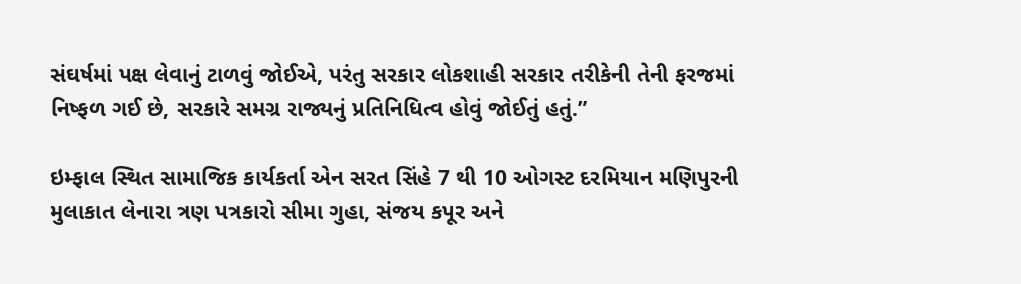સંઘર્ષમાં પક્ષ લેવાનું ટાળવું જોઈએ, પરંતુ સરકાર લોકશાહી સરકાર તરીકેની તેની ફરજમાં નિષ્ફળ ગઈ છે, સરકારે સમગ્ર રાજ્યનું પ્રતિનિધિત્વ હોવું જોઈતું હતું.”

ઇમ્ફાલ સ્થિત સામાજિક કાર્યકર્તા એન સરત સિંહે 7 થી 10 ઓગસ્ટ દરમિયાન મણિપુરની મુલાકાત લેનારા ત્રણ પત્રકારો સીમા ગુહા, સંજય કપૂર અને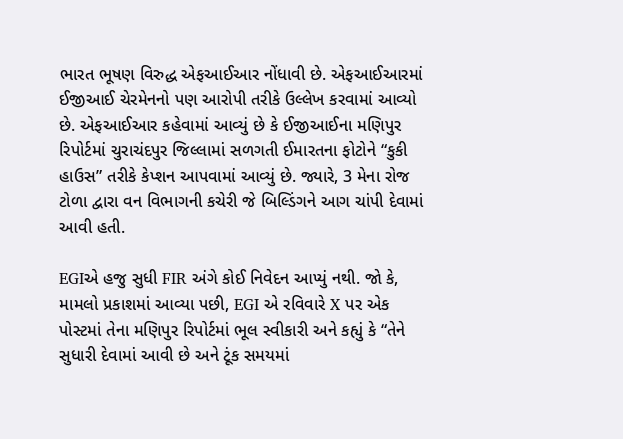ભારત ભૂષણ વિરુદ્ધ એફઆઈઆર નોંધાવી છે. એફઆઈઆરમાં ઈજીઆઈ ચેરમેનનો પણ આરોપી તરીકે ઉલ્લેખ કરવામાં આવ્યો છે. એફઆઈઆર કહેવામાં આવ્યું છે કે ઈજીઆઈના મણિપુર રિપોર્ટમાં ચુરાચંદપુર જિલ્લામાં સળગતી ઈમારતના ફોટોને “કુકી હાઉસ” તરીકે કેપ્શન આપવામાં આવ્યું છે. જ્યારે, 3 મેના રોજ ટોળા દ્વારા વન વિભાગની કચેરી જે બિલ્ડિંગને આગ ચાંપી દેવામાં આવી હતી.

EGIએ હજુ સુધી FIR અંગે કોઈ નિવેદન આપ્યું નથી. જો કે, મામલો પ્રકાશમાં આવ્યા પછી, EGI એ રવિવારે X પર એક પોસ્ટમાં તેના મણિપુર રિપોર્ટમાં ભૂલ સ્વીકારી અને કહ્યું કે “તેને સુધારી દેવામાં આવી છે અને ટૂંક સમયમાં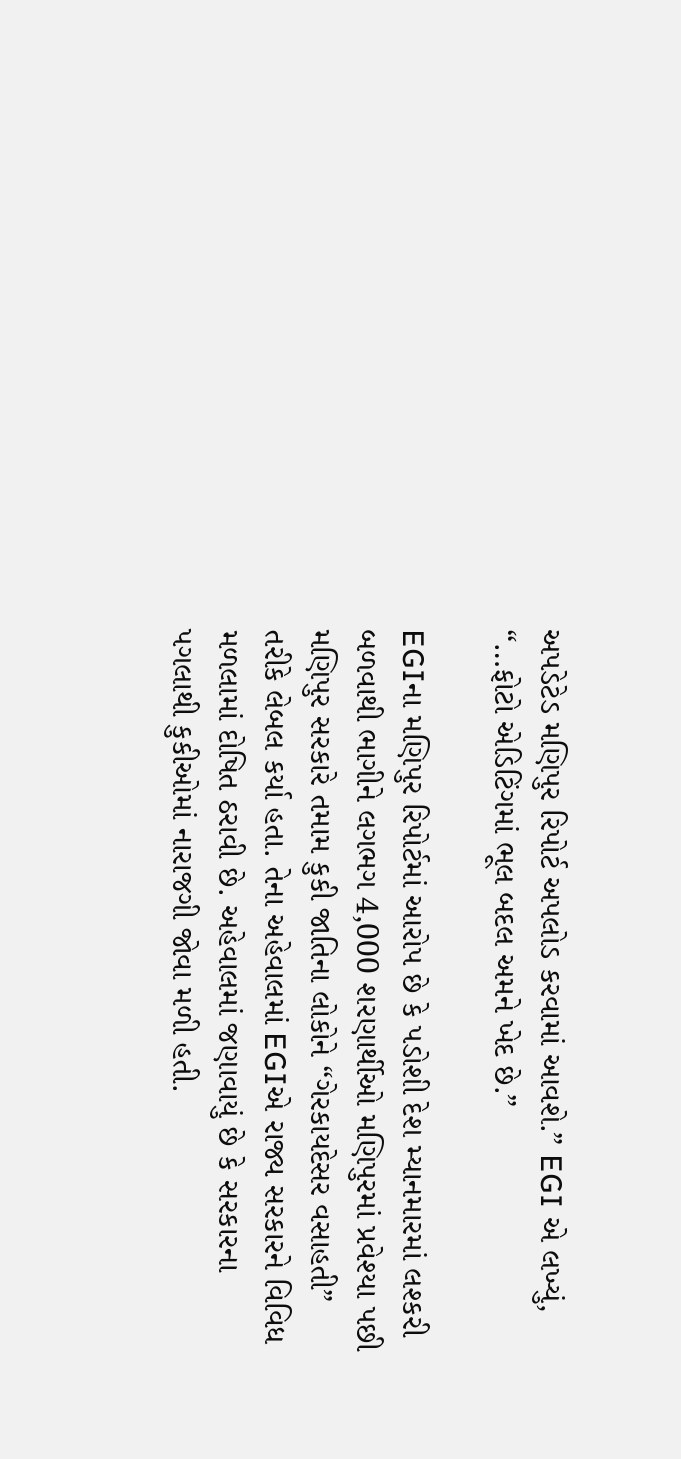અપડેટેડ મણિપુર રિપોર્ટ અપલોડ કરવામાં આવશે.” EGI એ લખ્યું, “…ફોટો એડિટિંગમાં ભૂલ બદલ અમને ખેદ છે.”

EGIના મણિપુર રિપોર્ટમાં આરોપ છે કે પડોશી દેશ મ્યાનમારમાં લશ્કરી બળવાથી ભાગીને લગભગ 4,000 શરણાર્થીઓ મણિપુરમાં પ્રવેશ્યા પછી મણિપુર સરકારે તમામ કુકી જાતિના લોકોને “ગેરકાયદેસર વસાહતી” તરીકે લેબલ કર્યા હતા. તેના અહેવાલમાં EGIએ રાજ્ય સરકારને વિવિધ મળલામાં દોષિત ઠરાવી છે. અહેવાલમાં જણાવાયું છે કે સરકારના પગલાથી કુકીઓમાં નારાજગી જોવા મળી હતી.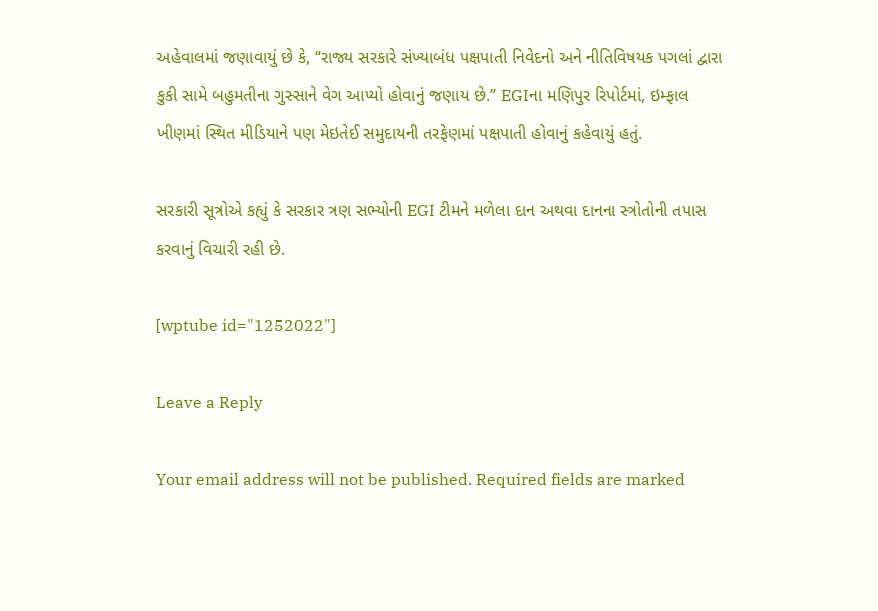અહેવાલમાં જણાવાયું છે કે, “રાજ્ય સરકારે સંખ્યાબંધ પક્ષપાતી નિવેદનો અને નીતિવિષયક પગલાં દ્વારા કુકી સામે બહુમતીના ગુસ્સાને વેગ આપ્યો હોવાનું જણાય છે.” EGIના મણિપુર રિપોર્ટમાં, ઇમ્ફાલ ખીણમાં સ્થિત મીડિયાને પણ મેઇતેઈ સમુદાયની તરફેણમાં પક્ષપાતી હોવાનું કહેવાયું હતું.

સરકારી સૂત્રોએ કહ્યું કે સરકાર ત્રણ સભ્યોની EGI ટીમને મળેલા દાન અથવા દાનના સ્ત્રોતોની તપાસ કરવાનું વિચારી રહી છે.

[wptube id="1252022"]

Leave a Reply

Your email address will not be published. Required fields are marked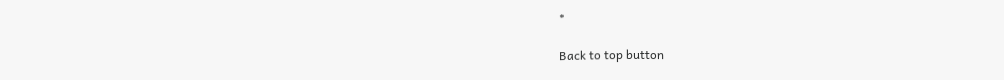*

Back to top button